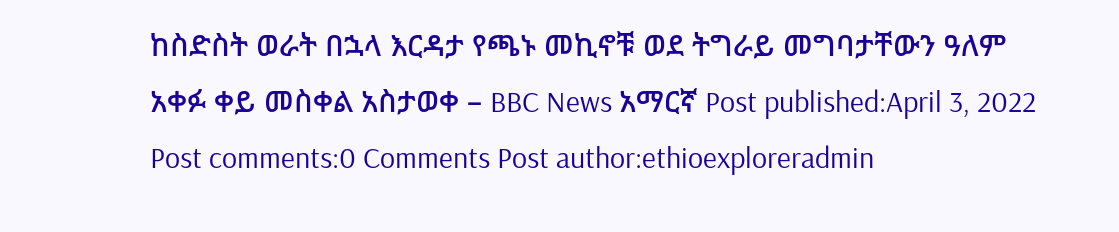ከስድስት ወራት በኋላ እርዳታ የጫኑ መኪኖቹ ወደ ትግራይ መግባታቸውን ዓለም አቀፉ ቀይ መስቀል አስታወቀ – BBC News አማርኛ Post published:April 3, 2022 Post comments:0 Comments Post author:ethioexploreradmin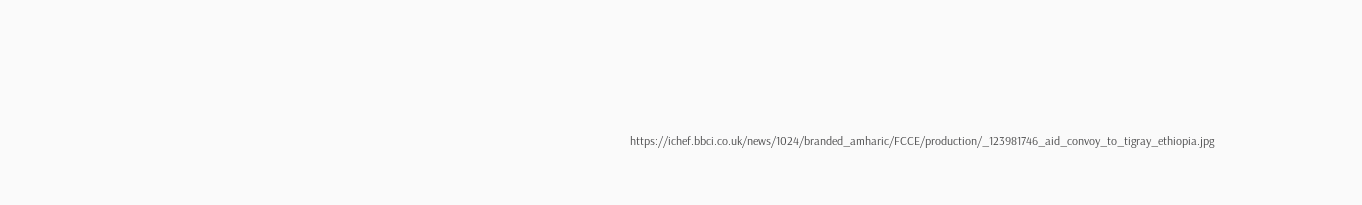https://ichef.bbci.co.uk/news/1024/branded_amharic/FCCE/production/_123981746_aid_convoy_to_tigray_ethiopia.jpg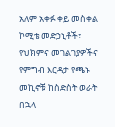አለም አቀፉ ቀይ መስቀል ኮሚቴ መድኃኒቶች፣ የህክምና መገልገያዎችና የምግብ እርዳታ የጫኑ መኪኖቹ ከስድስት ወራት በኋላ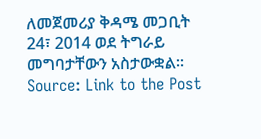ለመጀመሪያ ቅዳሜ መጋቢት 24፣ 2014 ወደ ትግራይ መግባታቸውን አስታውቋል። Source: Link to the Post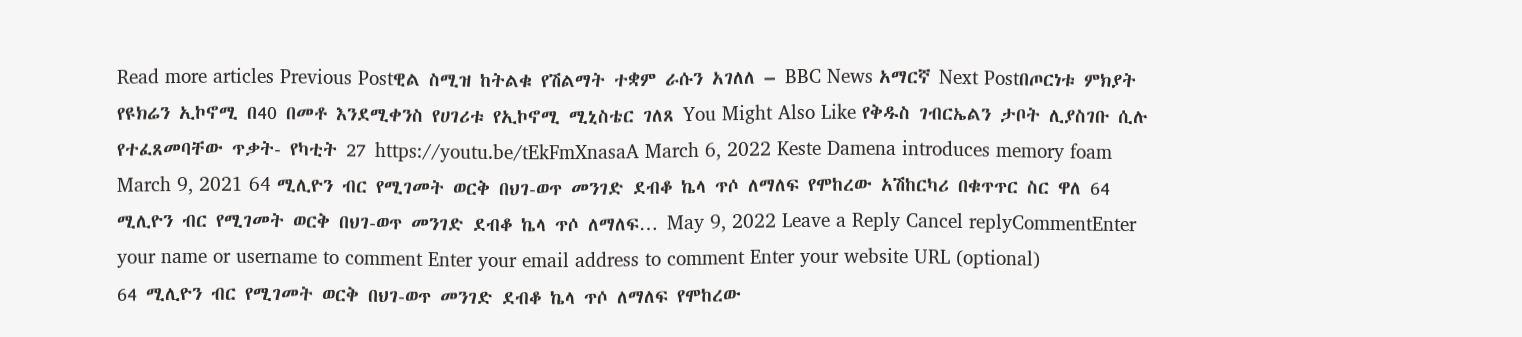Read more articles Previous Postዊል ስሚዝ ከትልቁ የሽልማት ተቋም ራሱን አገለለ – BBC News አማርኛ Next Postበጦርነቱ ምክያት የዩክሬን ኢኮኖሚ በ40 በመቶ እንደሚቀንስ የሀገሪቱ የኢኮኖሚ ሚኒስቴር ገለጸ You Might Also Like የቅዱስ ገብርኤልን ታቦት ሊያስገቡ ሲሉ የተፈጸመባቸው ጥቃት- የካቲት 27 https://youtu.be/tEkFmXnasaA March 6, 2022 Keste Damena introduces memory foam March 9, 2021 64 ሚሊዮን ብር የሚገመት ወርቅ በህገ-ወጥ መንገድ ደብቆ ኬላ ጥሶ ለማለፍ የሞከረው አሽከርካሪ በቁጥጥር ስር ዋለ 64 ሚሊዮን ብር የሚገመት ወርቅ በህገ-ወጥ መንገድ ደብቆ ኬላ ጥሶ ለማለፍ… May 9, 2022 Leave a Reply Cancel replyCommentEnter your name or username to comment Enter your email address to comment Enter your website URL (optional)
64 ሚሊዮን ብር የሚገመት ወርቅ በህገ-ወጥ መንገድ ደብቆ ኬላ ጥሶ ለማለፍ የሞከረው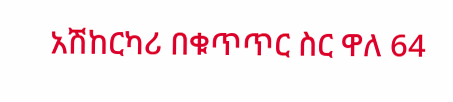አሽከርካሪ በቁጥጥር ስር ዋለ 64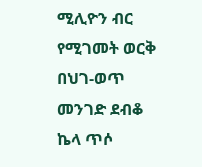ሚሊዮን ብር የሚገመት ወርቅ በህገ-ወጥ መንገድ ደብቆ ኬላ ጥሶ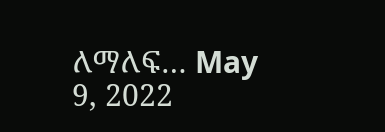ለማለፍ… May 9, 2022